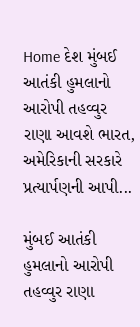Home દેશ મુંબઈ આતંકી હુમલાનો આરોપી તહવ્વુર રાણા આવશે ભારત, અમેરિકાની સરકારે પ્રત્યાર્પણની આપી...

મુંબઈ આતંકી હુમલાનો આરોપી તહવ્વુર રાણા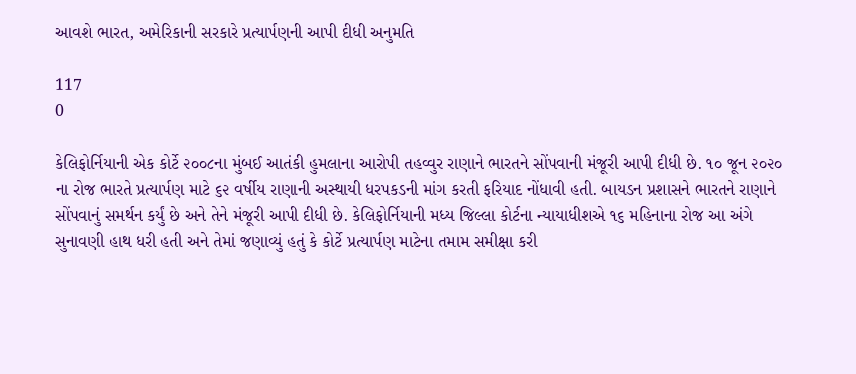આવશે ભારત, અમેરિકાની સરકારે પ્રત્યાર્પણની આપી દીધી અનુમતિ

117
0

કેલિફોર્નિયાની એક કોર્ટે ૨૦૦૮ના મુંબઈ આતંકી હુમલાના આરોપી તહવ્વુર રાણાને ભારતને સોંપવાની મંજૂરી આપી દીધી છે. ૧૦ જૂન ૨૦૨૦ ના રોજ ભારતે પ્રત્યાર્પણ માટે ૬૨ વર્ષીય રાણાની અસ્થાયી ધરપકડની માંગ કરતી ફરિયાદ નોંધાવી હતી. બાયડન પ્રશાસને ભારતને રાણાને સોંપવાનું સમર્થન કર્યું છે અને તેને મંજૂરી આપી દીધી છે. કેલિફોર્નિયાની મધ્ય જિલ્લા કોર્ટના ન્યાયાધીશએ ૧૬ મહિનાના રોજ આ અંગે સુનાવણી હાથ ધરી હતી અને તેમાં જણાવ્યું હતું કે કોર્ટે પ્રત્યાર્પણ માટેના તમામ સમીક્ષા કરી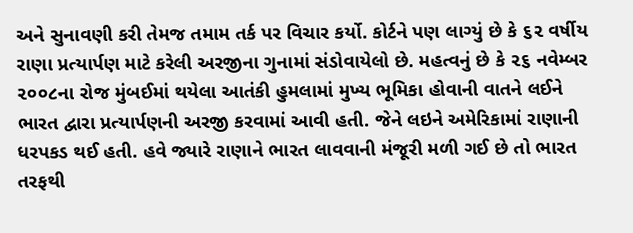અને સુનાવણી કરી તેમજ તમામ તર્ક પર વિચાર કર્યો. કોર્ટને પણ લાગ્યું છે કે ૬૨ વર્ષીય રાણા પ્રત્યાર્પણ માટે કરેલી અરજીના ગુનામાં સંડોવાયેલો છે. મહત્વનું છે કે ૨૬ નવેમ્બર ૨૦૦૮ના રોજ મુંબઈમાં થયેલા આતંકી હુમલામાં મુખ્ય ભૂમિકા હોવાની વાતને લઈને ભારત દ્વારા પ્રત્યાર્પણની અરજી કરવામાં આવી હતી. જેને લઇને અમેરિકામાં રાણાની ધરપકડ થઈ હતી. હવે જ્યારે રાણાને ભારત લાવવાની મંજૂરી મળી ગઈ છે તો ભારત તરફથી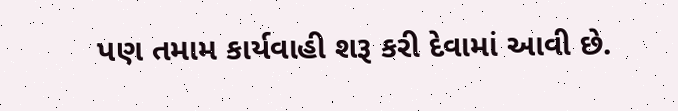પણ તમામ કાર્યવાહી શરૂ કરી દેવામાં આવી છે.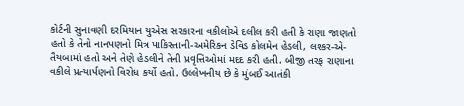કોર્ટની સુનાવણી દરમિયાન યુએસ સરકારના વકીલોએ દલીલ કરી હતી કે રાણા જાણતો હતો કે તેનો નાનપણનો મિત્ર પાકિસ્તાની-અમેરિકન ડેવિડ કોલમેન હેડલી, લશ્કર-એ-તૈયબામાં હતો અને તેણે હેડલીને તેની પ્રવૃત્તિઓમાં મદદ કરી હતી. બીજી તરફ રાણાના વકીલે પ્રત્યાર્પણનો વિરોધ કર્યો હતો. ઉલ્લેખનીય છે કે મુંબઈ આતંકી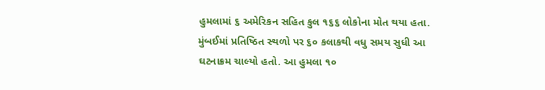હુમલામાં ૬ અમેરિકન સહિત કુલ ૧૬૬ લોકોના મોત થયા હતા. મુંબઈમાં પ્રતિષ્ઠિત સ્થળો પર ૬૦ કલાકથી વધુ સમય સુધી આ ઘટનાક્રમ ચાલ્યો હતો. આ હુમલા ૧૦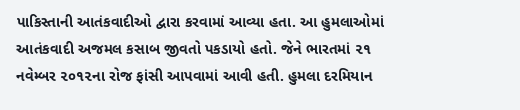પાકિસ્તાની આતંકવાદીઓ દ્વારા કરવામાં આવ્યા હતા. આ હુમલાઓમાં આતંકવાદી અજમલ કસાબ જીવતો પકડાયો હતો. જેને ભારતમાં ૨૧ નવેમ્બર ૨૦૧૨ના રોજ ફાંસી આપવામાં આવી હતી. હુમલા દરમિયાન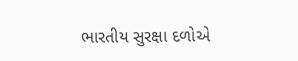ભારતીય સુરક્ષા દળોએ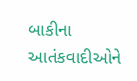બાકીના આતંકવાદીઓને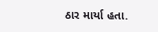ઠાર માર્યા હતા.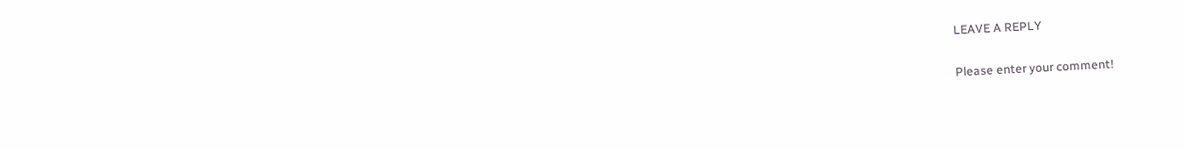LEAVE A REPLY

Please enter your comment!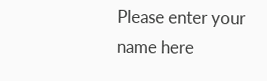Please enter your name here